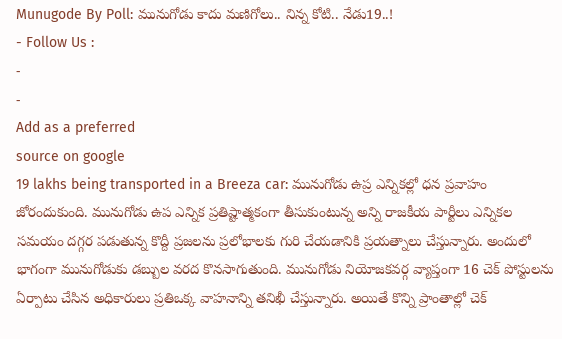Munugode By Poll: మునుగోడు కాదు మణిగోలు.. నిన్న కోటి.. నేడు19..!
- Follow Us :
-
-
Add as a preferred
source on google
19 lakhs being transported in a Breeza car: మునుగోడు ఉప్ర ఎన్నికల్లో ధన ప్రవాహం జోరందుకుంది. మునుగోడు ఉప ఎన్నిక ప్రతిష్టాత్మకంగా తీసుకుంటున్న అన్ని రాజకీయ పార్టీలు ఎన్నికల సమయం దగ్గర పడుతున్న కొద్దీ ప్రజలను ప్రలోభాలకు గురి చేయడానికి ప్రయత్నాలు చేస్తున్నారు. అందులో భాగంగా మునుగోడుకు డబ్బుల వరద కొనసాగుతుంది. మునుగోడు నియోజకవర్గ వ్యాప్తంగా 16 చెక్ పోస్టులను ఏర్పాటు చేసిన అధికారులు ప్రతిఒక్క వాహనాన్ని తనిఖీ చేస్తున్నారు. అయితే కొన్ని ప్రాంతాల్లో చెక్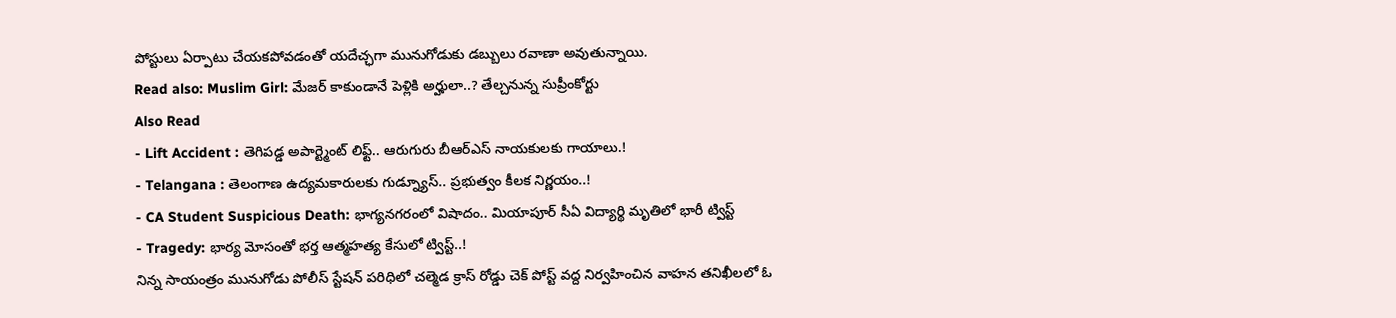పోస్టులు ఏర్పాటు చేయకపోవడంతో యదేచ్ఛగా మునుగోడుకు డబ్బులు రవాణా అవుతున్నాయి.
Read also: Muslim Girl: మేజర్ కాకుండానే పెళ్లికి అర్హులా..? తేల్చనున్న సుప్రీంకోర్టు
Also Read
- Lift Accident : తెగిపడ్డ అపార్ట్మెంట్ లిఫ్ట్.. ఆరుగురు బీఆర్ఎస్ నాయకులకు గాయాలు.!
- Telangana : తెలంగాణ ఉద్యమకారులకు గుడ్న్యూస్.. ప్రభుత్వం కీలక నిర్ణయం..!
- CA Student Suspicious Death: భాగ్యనగరంలో విషాదం.. మియాపూర్ సీఏ విద్యార్థి మృతిలో భారీ ట్విస్ట్
- Tragedy: భార్య మోసంతో భర్త ఆత్మహత్య కేసులో ట్విస్ట్..!
నిన్న సాయంత్రం మునుగోడు పోలీస్ స్టేషన్ పరిధిలో చల్మెడ క్రాస్ రోడ్డు చెక్ పోస్ట్ వద్ద నిర్వహించిన వాహన తనిఖీలలో ఓ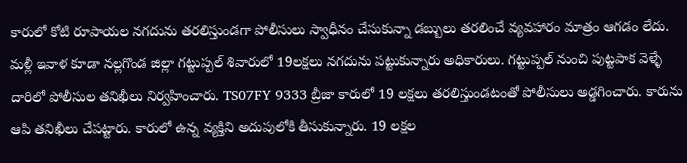కారులో కోటి రూపాయల నగదును తరలిస్తుండగా పోలీసులు స్వాధీనం చేసుకున్నా డబ్బులు తరలించే వ్యవహారం మాత్రం ఆగడం లేదు. మళ్లీ ఇవాళ కూడా నల్లగొండ జిల్లా గట్టుప్పల్ శివారులో 19లక్షలు నగదును పట్టుకున్నారు అధికారులు. గట్టుప్పల్ నుంచి పుట్టపాక వెళ్ళే దారిలో పోలీసుల తనిఖీలు నిర్వహించారు. TS07FY 9333 బ్రీజా కారులో 19 లక్షలు తరలిస్తుండటంతో పోలీసులు అడ్డగించారు. కారును ఆపి తనిఖీలు చేపట్టారు. కారులో ఉన్న వ్యక్తిని అదుపులోకి తీసుకున్నారు. 19 లక్షల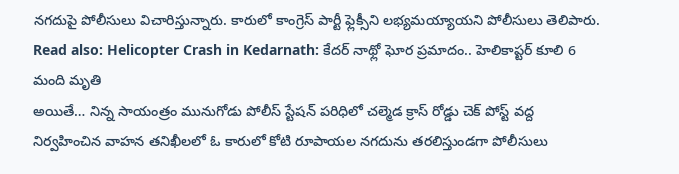నగదుపై పోలీసులు విచారిస్తున్నారు. కారులో కాంగ్రెస్ పార్టీ ఫ్లెక్సీని లభ్యమయ్యాయని పోలీసులు తెలిపారు.
Read also: Helicopter Crash in Kedarnath: కేదర్ నాథ్లో ఘోర ప్రమాదం.. హెలికాప్టర్ కూలి 6 మంది మృతి
అయితే… నిన్న సాయంత్రం మునుగోడు పోలీస్ స్టేషన్ పరిధిలో చల్మెడ క్రాస్ రోడ్డు చెక్ పోస్ట్ వద్ద నిర్వహించిన వాహన తనిఖీలలో ఓ కారులో కోటి రూపాయల నగదును తరలిస్తుండగా పోలీసులు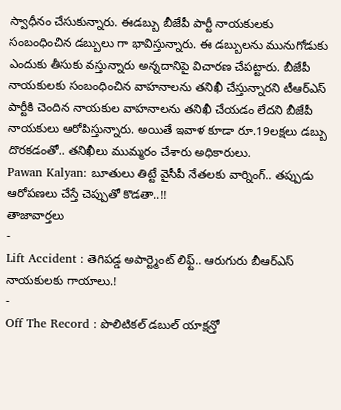స్వాధీనం చేసుకున్నారు. ఈడబ్బు బీజేపీ పార్టీ నాయకులకు సంబంధించిన డబ్బులు గా భావిస్తున్నారు. ఈ డబ్బులను మునుగోడుకు ఎందుకు తీసుకు వస్తున్నారు అన్నదానిపై విచారణ చేపట్టారు. బీజేపీ నాయకులకు సంబంధించిన వాహనాలను తనిఖీ చేస్తున్నారని టీఆర్ఎస్ పార్టీకి చెందిన నాయకుల వాహనాలను తనిఖీ చేయడం లేదని బీజేపీ నాయకులు ఆరోపిస్తున్నారు. అయితే ఇవాళ కూడా రూ.19లక్షలు డబ్బు దొరకడంతో.. తనిఖీలు ముమ్మరం చేశారు అధికారులు.
Pawan Kalyan: బూతులు తిట్టే వైసీపీ నేతలకు వార్నింగ్.. తప్పుడు ఆరోపణలు చేస్తే చెప్పుతో కొడతా..!!
తాజావార్తలు
-
Lift Accident : తెగిపడ్డ అపార్ట్మెంట్ లిఫ్ట్.. ఆరుగురు బీఆర్ఎస్ నాయకులకు గాయాలు.!
-
Off The Record : పొలిటికల్ డబుల్ యాక్షన్తో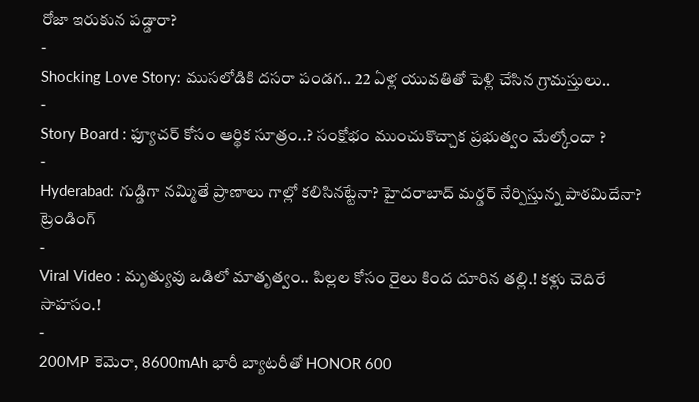రోజా ఇరుకున పడ్డారా?
-
Shocking Love Story: ముసలోడికి దసరా పండగ.. 22 ఏళ్ల యువతితో పెళ్లి చేసిన గ్రామస్తులు..
-
Story Board : ఫ్యూచర్ కోసం ఆర్థిక సూత్రం..? సంక్షోభం ముంచుకొచ్చాక ప్రభుత్వం మేల్కోందా ?
-
Hyderabad: గుడ్డిగా నమ్మితే ప్రాణాలు గాల్లో కలిసినట్టేనా? హైదరాబాద్ మర్డర్ నేర్పిస్తున్న పాఠమిదేనా?
ట్రెండింగ్
-
Viral Video : మృత్యువు ఒడిలో మాతృత్వం.. పిల్లల కోసం రైలు కింద దూరిన తల్లి.! కళ్లు చెదిరే సాహసం.!
-
200MP కెమెరా, 8600mAh భారీ బ్యాటరీతో HONOR 600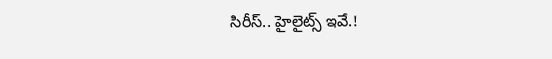సిరీస్.. హైలైట్స్ ఇవే.!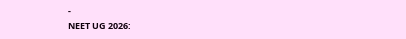-
NEET UG 2026: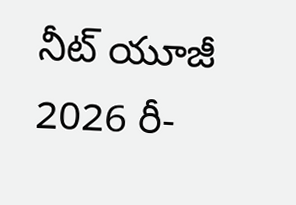నీట్ యూజీ 2026 రీ-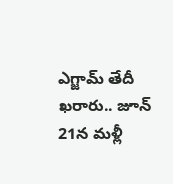ఎగ్జామ్ తేదీ ఖరారు.. జూన్ 21న మళ్లీ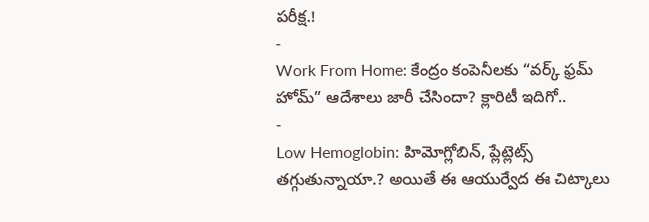పరీక్ష.!
-
Work From Home: కేంద్రం కంపెనీలకు “వర్క్ ఫ్రమ్ హోమ్” ఆదేశాలు జారీ చేసిందా? క్లారిటీ ఇదిగో..
-
Low Hemoglobin: హిమోగ్లోబిన్, ప్లేట్లెట్స్ తగ్గుతున్నాయా.? అయితే ఈ ఆయుర్వేద ఈ చిట్కాలు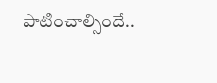పాటించాల్సిందే..